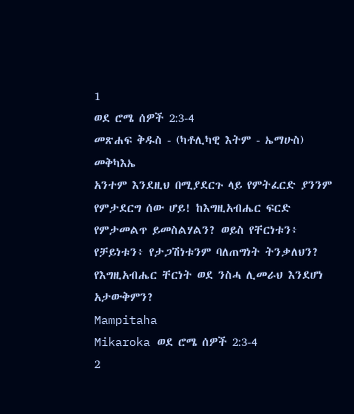1
ወደ ሮሜ ሰዎች 2:3-4
መጽሐፍ ቅዱስ - (ካቶሊካዊ እትም - ኤማሁስ)
መቅካእኤ
አንተም እንደዚህ በሚያደርጉ ላይ የምትፈርድ ያንንም የምታደርግ ሰው ሆይ! ከእግዚአብሔር ፍርድ የምታመልጥ ይመስልሃልን? ወይስ የቸርነቱን፥ የቻይነቱን፥ የታጋሽነቱንም ባለጠግነት ትንቃለህን? የእግዚአብሔር ቸርነት ወደ ንስሓ ሊመራህ እንደሆነ አታውቅምን?
Mampitaha
Mikaroka ወደ ሮሜ ሰዎች 2:3-4
2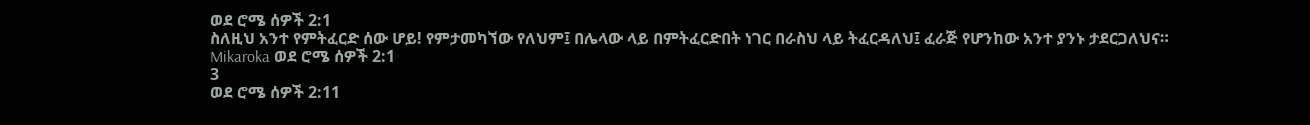ወደ ሮሜ ሰዎች 2:1
ስለዚህ አንተ የምትፈርድ ሰው ሆይ! የምታመካኘው የለህም፤ በሌላው ላይ በምትፈርድበት ነገር በራስህ ላይ ትፈርዳለህ፤ ፈራጅ የሆንከው አንተ ያንኑ ታደርጋለህና።
Mikaroka ወደ ሮሜ ሰዎች 2:1
3
ወደ ሮሜ ሰዎች 2:11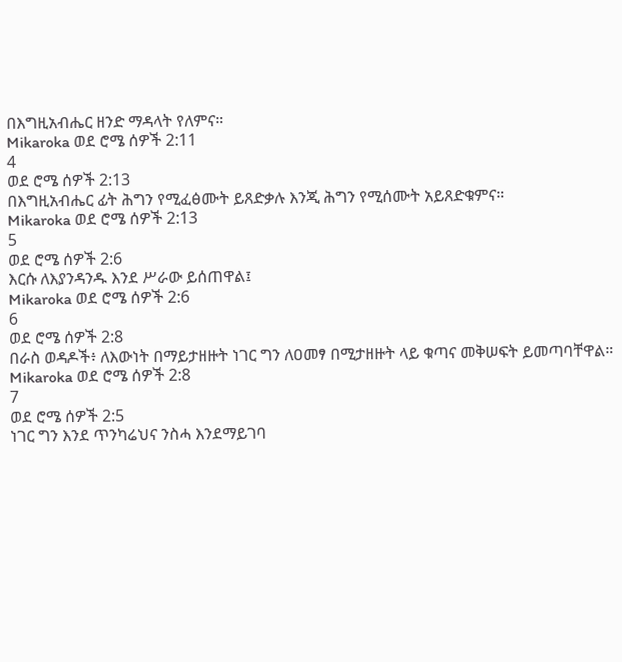በእግዚአብሔር ዘንድ ማዳላት የለምና።
Mikaroka ወደ ሮሜ ሰዎች 2:11
4
ወደ ሮሜ ሰዎች 2:13
በእግዚአብሔር ፊት ሕግን የሚፈፅሙት ይጸድቃሉ እንጂ ሕግን የሚሰሙት አይጸድቁምና።
Mikaroka ወደ ሮሜ ሰዎች 2:13
5
ወደ ሮሜ ሰዎች 2:6
እርሱ ለእያንዳንዱ እንደ ሥራው ይሰጠዋል፤
Mikaroka ወደ ሮሜ ሰዎች 2:6
6
ወደ ሮሜ ሰዎች 2:8
በራስ ወዳዶች፥ ለእውነት በማይታዘዙት ነገር ግን ለዐመፃ በሚታዘዙት ላይ ቁጣና መቅሠፍት ይመጣባቸዋል።
Mikaroka ወደ ሮሜ ሰዎች 2:8
7
ወደ ሮሜ ሰዎች 2:5
ነገር ግን እንደ ጥንካሬህና ንስሓ እንደማይገባ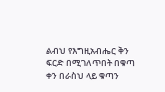ልብህ የእግዚአብሔር ቅን ፍርድ በሚገለጥበት በቁጣ ቀን በራስህ ላይ ቁጣን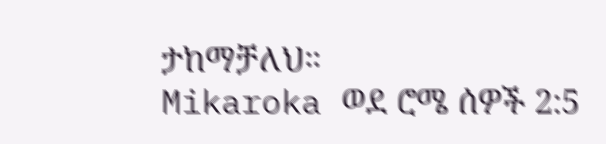ታከማቻለህ።
Mikaroka ወደ ሮሜ ሰዎች 2:5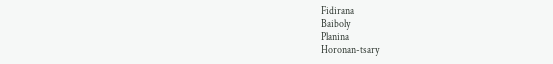Fidirana
Baiboly
Planina
Horonan-tsary